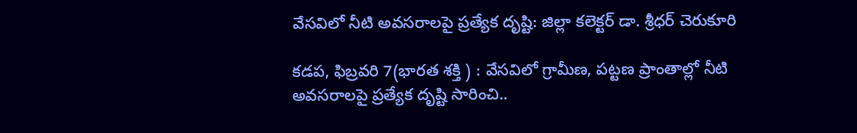వేసవిలో నీటి అవసరాలపై ప్రత్యేక దృష్టి: జిల్లా కలెక్టర్ డా. శ్రీధర్ చెరుకూరి

కడప, ఫిబ్రవరి 7(భారత శక్తి ) : వేసవిలో గ్రామీణ, పట్టణ ప్రాంతాల్లో నీటి అవసరాలపై ప్రత్యేక దృష్టి సారించి..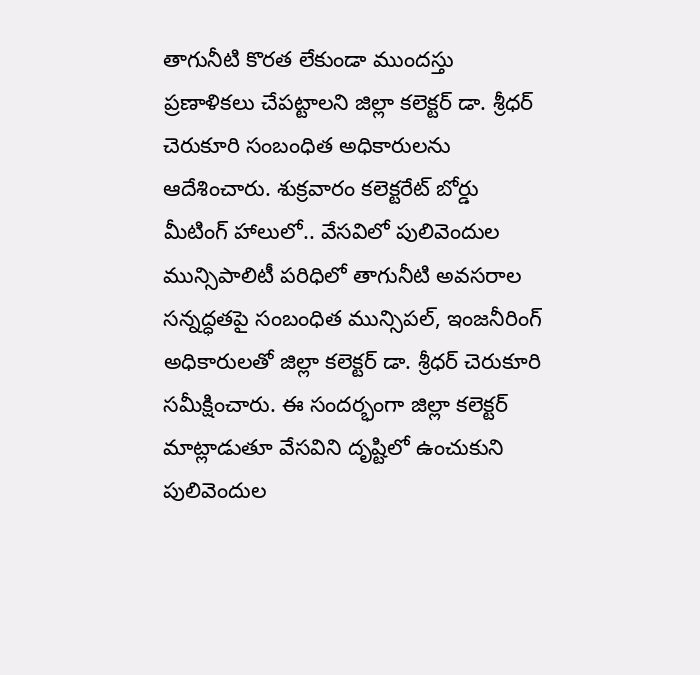తాగునీటి కొరత లేకుండా ముందస్తు ప్రణాళికలు చేపట్టాలని జిల్లా కలెక్టర్ డా. శ్రీధర్ చెరుకూరి సంబంధిత అధికారులను ఆదేశించారు. శుక్రవారం కలెక్టరేట్ బోర్డు మీటింగ్ హాలులో.. వేసవిలో పులివెందుల మున్సిపాలిటీ పరిధిలో తాగునీటి అవసరాల సన్నద్ధతపై సంబంధిత మున్సిపల్, ఇంజనీరింగ్ అధికారులతో జిల్లా కలెక్టర్ డా. శ్రీధర్ చెరుకూరి సమీక్షించారు. ఈ సందర్భంగా జిల్లా కలెక్టర్ మాట్లాడుతూ వేసవిని దృష్టిలో ఉంచుకుని పులివెందుల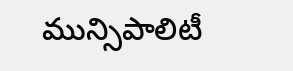మున్సిపాలిటీ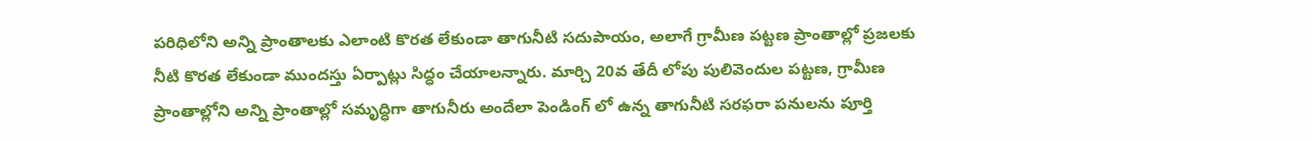పరిధిలోని అన్ని ప్రాంతాలకు ఎలాంటి కొరత లేకుండా తాగునీటి సదుపాయం, అలాగే గ్రామీణ పట్టణ ప్రాంతాల్లో ప్రజలకు నీటి కొరత లేకుండా ముందస్తు ఏర్పాట్లు సిద్ధం చేయాలన్నారు. మార్చి 20వ తేదీ లోపు పులివెందుల పట్టణ, గ్రామీణ ప్రాంతాల్లోని అన్ని ప్రాంతాల్లో సమృద్ధిగా తాగునీరు అందేలా పెండింగ్ లో ఉన్న తాగునీటి సరఫరా పనులను పూర్తి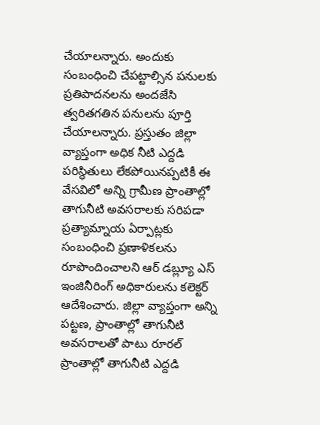చేయాలన్నారు. అందుకు సంబంధించి చేపట్టాల్సిన పనులకు ప్రతిపాదనలను అందజేసి త్వరితగతిన పనులను పూర్తి చేయాలన్నారు. ప్రస్తుతం జిల్లా వ్యాప్తంగా అధిక నీటి ఎద్దడి పరిస్థితులు లేకపోయినప్పటికీ ఈ వేసవిలో అన్ని గ్రామీణ ప్రాంతాల్లో తాగునీటి అవసరాలకు సరిపడా ప్రత్యామ్నాయ ఏర్పాట్లకు సంబంధించి ప్రణాళికలను రూపొందించాలని ఆర్ డబ్ల్యూ ఎస్ ఇంజినీరింగ్ అధికారులను కలెక్టర్ ఆదేశించారు. జిల్లా వ్యాప్తంగా అన్ని పట్టణ, ప్రాంతాల్లో తాగునీటి అవసరాలతో పాటు రూరల్ ప్రాంతాల్లో తాగునీటి ఎద్దడి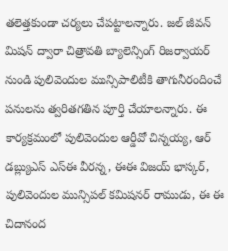తలెత్తకుండా చర్యలు చేపట్టాలన్నారు. జల్ జీవన్ మిషన్ ద్వారా చిత్రావతి బ్యాలెన్సింగ్ రిజర్వాయర్ నుండి పులివెందుల మున్సిపాలిటీకి తాగునీరందించే పనులను త్వరితగతిన పూర్తి చేయాలన్నారు. ఈ కార్యక్రమంలో పులివెందుల ఆర్డీవో చిన్నయ్య, ఆర్ డబ్ల్యుఎస్ ఎస్ఈ వీరన్న, ఈఈ విజయ్ భాస్కర్, పులివెందుల మున్సిపల్ కమిషనర్ రాముడు, ఈ ఈ చిదానంద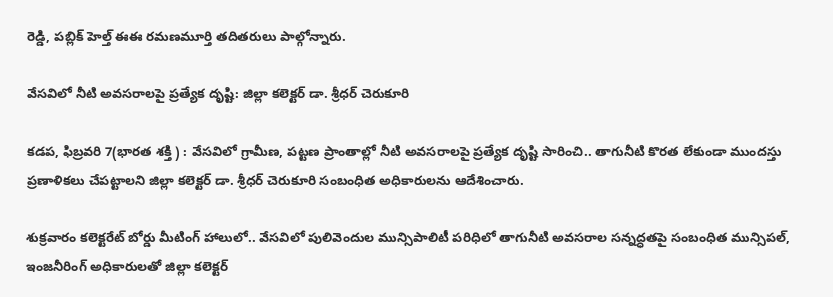రెడ్డి, పబ్లిక్ హెల్త్ ఈఈ రమణమూర్తి తదితరులు పాల్గోన్నారు.

వేసవిలో నీటి అవసరాలపై ప్రత్యేక దృష్టి: జిల్లా కలెక్టర్ డా. శ్రీధర్ చెరుకూరి

కడప, ఫిబ్రవరి 7(భారత శక్తి ) : వేసవిలో గ్రామీణ, పట్టణ ప్రాంతాల్లో నీటి అవసరాలపై ప్రత్యేక దృష్టి సారించి.. తాగునీటి కొరత లేకుండా ముందస్తు ప్రణాళికలు చేపట్టాలని జిల్లా కలెక్టర్ డా. శ్రీధర్ చెరుకూరి సంబంధిత అధికారులను ఆదేశించారు.

శుక్రవారం కలెక్టరేట్ బోర్డు మీటింగ్ హాలులో.. వేసవిలో పులివెందుల మున్సిపాలిటీ పరిధిలో తాగునీటి అవసరాల సన్నద్ధతపై సంబంధిత మున్సిపల్, ఇంజనీరింగ్ అధికారులతో జిల్లా కలెక్టర్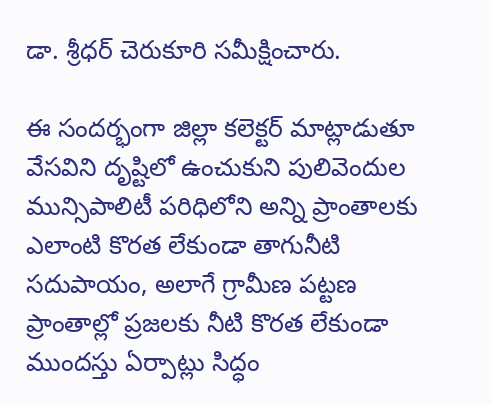డా. శ్రీధర్ చెరుకూరి సమీక్షించారు.

ఈ సందర్భంగా జిల్లా కలెక్టర్ మాట్లాడుతూ వేసవిని దృష్టిలో ఉంచుకుని పులివెందుల మున్సిపాలిటీ పరిధిలోని అన్ని ప్రాంతాలకు ఎలాంటి కొరత లేకుండా తాగునీటి సదుపాయం, అలాగే గ్రామీణ పట్టణ ప్రాంతాల్లో ప్రజలకు నీటి కొరత లేకుండా ముందస్తు ఏర్పాట్లు సిద్ధం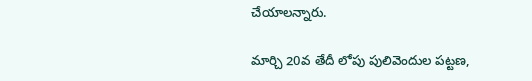చేయాలన్నారు.

మార్చి 20వ తేదీ లోపు పులివెందుల పట్టణ,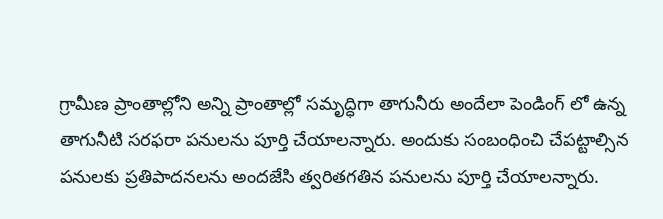గ్రామీణ ప్రాంతాల్లోని అన్ని ప్రాంతాల్లో సమృద్ధిగా తాగునీరు అందేలా పెండింగ్ లో ఉన్న తాగునీటి సరఫరా పనులను పూర్తి చేయాలన్నారు. అందుకు సంబంధించి చేపట్టాల్సిన పనులకు ప్రతిపాదనలను అందజేసి త్వరితగతిన పనులను పూర్తి చేయాలన్నారు.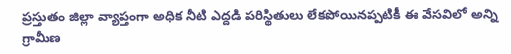ప్రస్తుతం జిల్లా వ్యాప్తంగా అధిక నీటి ఎద్దడి పరిస్థితులు లేకపోయినప్పటికీ ఈ వేసవిలో అన్ని గ్రామీణ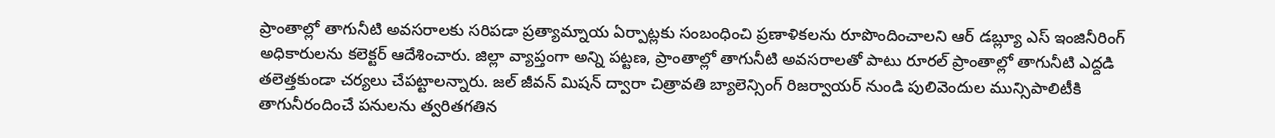ప్రాంతాల్లో తాగునీటి అవసరాలకు సరిపడా ప్రత్యామ్నాయ ఏర్పాట్లకు సంబంధించి ప్రణాళికలను రూపొందించాలని ఆర్ డబ్ల్యూ ఎస్ ఇంజినీరింగ్ అధికారులను కలెక్టర్ ఆదేశించారు. జిల్లా వ్యాప్తంగా అన్ని పట్టణ, ప్రాంతాల్లో తాగునీటి అవసరాలతో పాటు రూరల్ ప్రాంతాల్లో తాగునీటి ఎద్దడి తలెత్తకుండా చర్యలు చేపట్టాలన్నారు. జల్ జీవన్ మిషన్ ద్వారా చిత్రావతి బ్యాలెన్సింగ్ రిజర్వాయర్ నుండి పులివెందుల మున్సిపాలిటీకి తాగునీరందించే పనులను త్వరితగతిన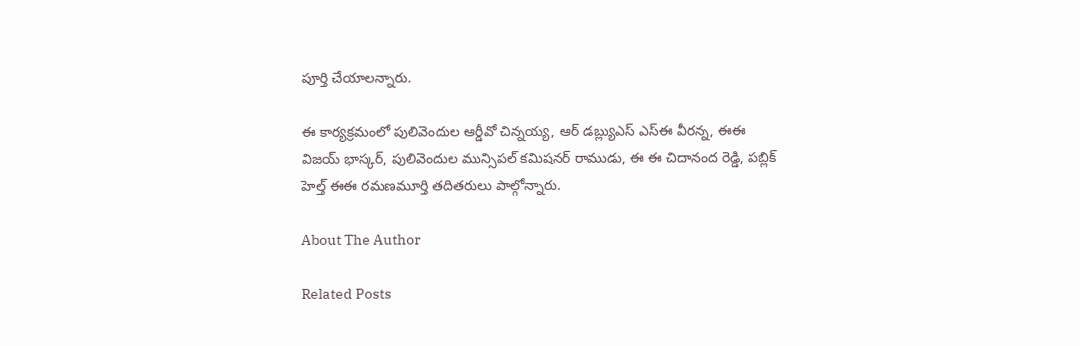పూర్తి చేయాలన్నారు.

ఈ కార్యక్రమంలో పులివెందుల ఆర్డీవో చిన్నయ్య, ఆర్ డబ్ల్యుఎస్ ఎస్ఈ వీరన్న, ఈఈ విజయ్ భాస్కర్, పులివెందుల మున్సిపల్ కమిషనర్ రాముడు, ఈ ఈ చిదానంద రెడ్డి, పబ్లిక్ హెల్త్ ఈఈ రమణమూర్తి తదితరులు పాల్గోన్నారు.

About The Author

Related Posts